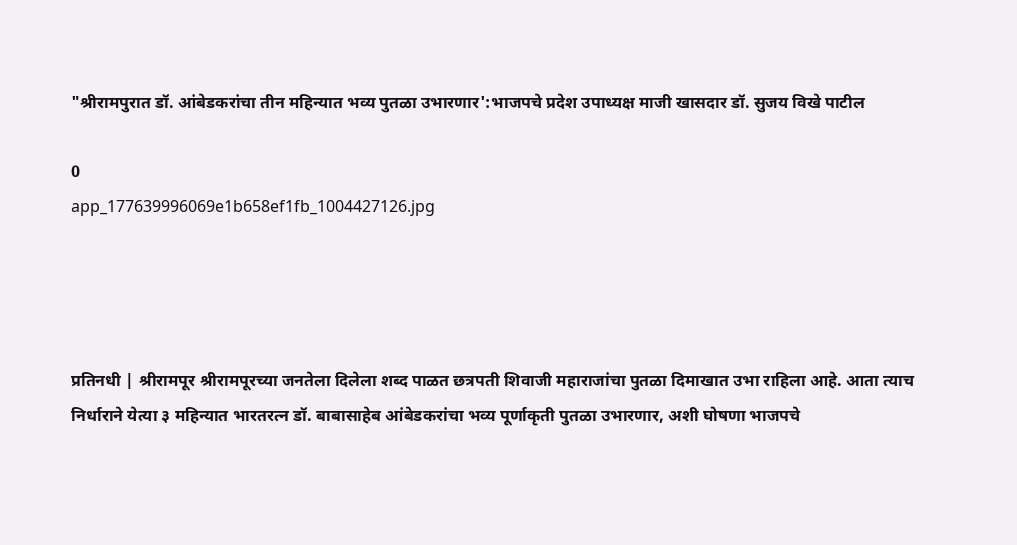"श्रीरामपुरात डॉ. आंबेडकरांचा तीन महिन्यात भव्य पुतळा उभारणार':भाजपचे प्रदेश उपाध्यक्ष माजी खासदार डॉ. सुजय विखे पाटील

0
app_177639996069e1b658ef1fb_1004427126.jpg




प्रतिनधी | श्रीरामपूर श्रीरामपूरच्या जनतेला दिलेला शब्द पाळत छत्रपती शिवाजी महाराजांचा पुतळा दिमाखात उभा राहिला आहे. आता त्याच निर्धाराने येत्या ३ महिन्यात भारतरत्न डॉ. बाबासाहेब आंबेडकरांचा भव्य पूर्णाकृती पुतळा उभारणार, अशी घोषणा भाजपचे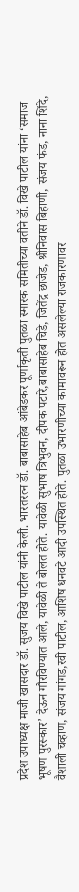प्रदेश उपाध्यक्ष माजी खासदार डॉ. सुजय विखे पाटील यांनी केली. भारतरत्न डॉ. बाबासाहेब आंबेडकर पूर्णाकृती पुतळा स्मारक समितीच्या वतीने डॉ. विखे पाटील यांना ‘समाज भूषण पुरस्कार’ देऊन गौरविण्यात आले, यावेळी ते बोलत होते. यावेळी सुभाष त्रिभुवन, दीपक पटारे,बाबासाहेब चिडे, जितेंद्र छाजेड, श्रीनिवास बिहाणी, संजय फंड, नाना शिंदे, वैशाली चव्हाण, संजय गांगड,रवी पाटील, आशिष धनवटे आदी उपस्थित होते. पुतळा उभारणीच्या कामावरून होत असलेल्या राजकारणावर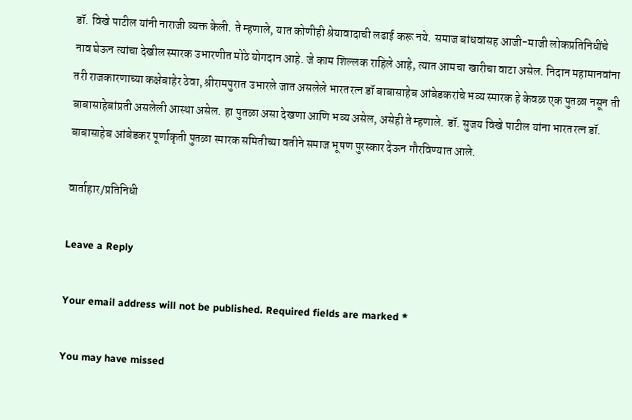डॉ. विखे पाटील यांनी नाराजी व्यक्त केली. ते म्हणाले, यात कोणीही श्रेयावादाची लढाई करू नये. समाज बांधवांसह आजी-माजी लोकप्रतिनिधींचे नाव घेऊन त्यांचा देखील स्मारक उभारणीत मोठे योगदान आहे. जे काम शिल्लक राहिले आहे, त्यात आमचा खारीचा वाटा असेल. निदान महामानवांना तरी राजकारणाच्या कक्षेबाहेर ठेवा, श्रीरामपुरात उभारले जात असलेले भारतरत्न डॉ बाबासाहेब आंबेडकरांचे भव्य स्मारक हे केवळ एक पुतळा नसून ती बाबासाहेबांप्रती असलेली आस्था असेल. हा पुतळा असा देखणा आणि भव्य असेल, असेही ते म्हणाले. डॉ. सुजय विखे पाटील यांना भारतरत्न डॉ. बाबासाहेब आंबेडकर पूर्णाकृती पुतळा स्मारक समितीच्या वतीने समाज भूषण पुरस्कार देऊन गौरविण्यात आले.

वार्ताहार/प्रतिनिधी

Leave a Reply

Your email address will not be published. Required fields are marked *

You may have missed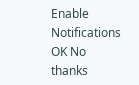Enable Notifications OK No thanks